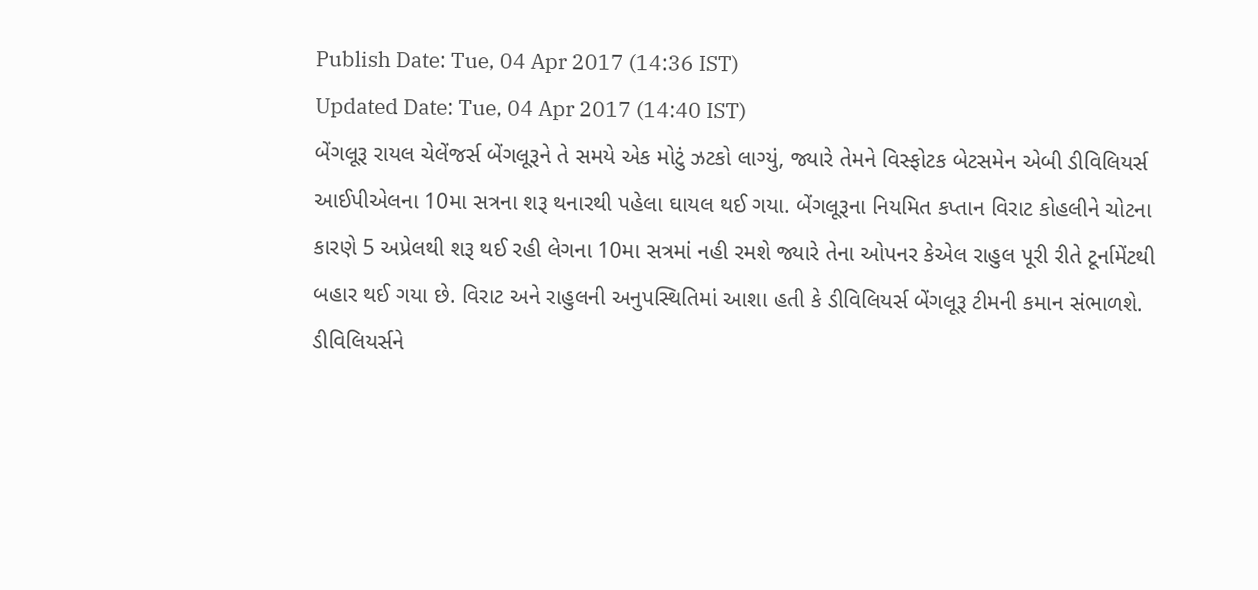Publish Date: Tue, 04 Apr 2017 (14:36 IST)
Updated Date: Tue, 04 Apr 2017 (14:40 IST)
બેંગલૂરૂ રાયલ ચેલેંજર્સ બેંગલૂરૂને તે સમયે એક મોટું ઝટકો લાગ્યું, જ્યારે તેમને વિસ્ફોટક બેટસમેન એબી ડીવિલિયર્સ આઈપીએલના 10મા સત્રના શરૂ થનારથી પહેલા ઘાયલ થઈ ગયા. બેંગલૂરૂના નિયમિત કપ્તાન વિરાટ કોહલીને ચોટના કારણે 5 અપ્રેલથી શરૂ થઈ રહી લેગના 10મા સત્રમાં નહી રમશે જ્યારે તેના ઓપનર કેએલ રાહુલ પૂરી રીતે ટૂર્નામેંટથી બહાર થઈ ગયા છે. વિરાટ અને રાહુલની અનુપસ્થિતિમાં આશા હતી કે ડીવિલિયર્સ બેંગલૂરૂ ટીમની કમાન સંભાળશે.
ડીવિલિયર્સને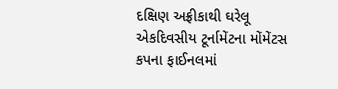દક્ષિણ અફ્રીકાથી ઘરેલૂ એકદિવસીય ટૂર્નામેંટના મોંમેંટસ કપના ફાઈનલમાં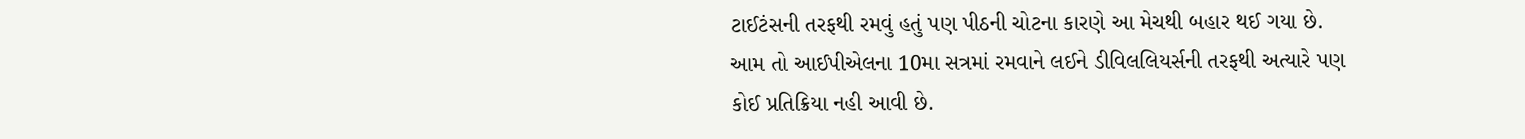ટાઈટંસની તરફથી રમવું હતું પણ પીઠની ચોટના કારણે આ મેચથી બહાર થઈ ગયા છે. આમ તો આઈપીએલના 10મા સત્રમાં રમવાને લઈને ડીવિલલિયર્સની તરફથી અત્યારે પણ કોઈ પ્રતિક્રિયા નહી આવી છે.